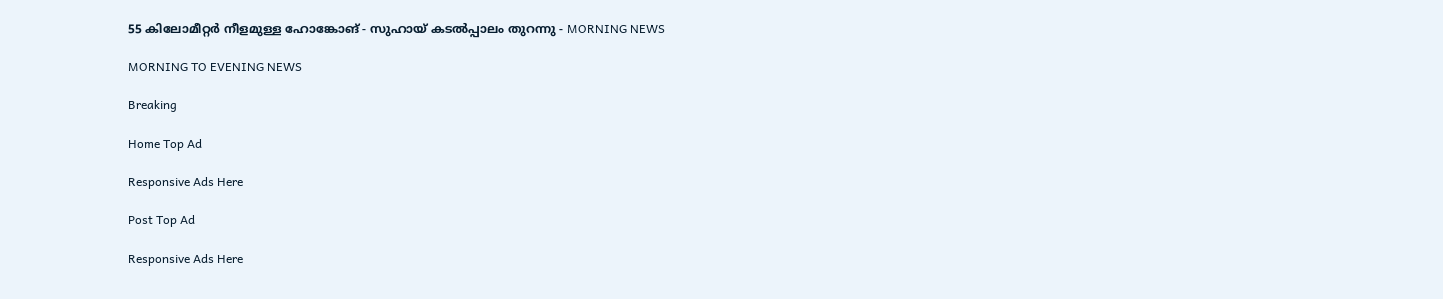55 കിലോമീറ്റർ നീളമുള്ള ഹോങ്കോങ് - സുഹായ് കടൽപ്പാലം തുറന്നു - MORNING NEWS

MORNING TO EVENING NEWS

Breaking

Home Top Ad

Responsive Ads Here

Post Top Ad

Responsive Ads Here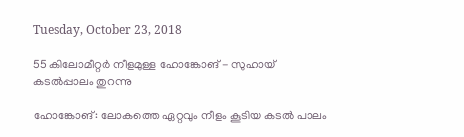Tuesday, October 23, 2018

55 കിലോമീറ്റർ നീളമുള്ള ഹോങ്കോങ് - സുഹായ് കടൽപ്പാലം തുറന്നു

ഹോങ്കോങ്: ലോകത്തെ ഏറ്റവും നീളം കൂടിയ കടൽ പാലം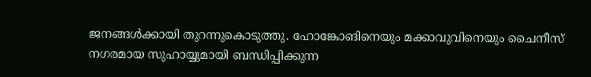ജനങ്ങൾക്കായി തുറന്നുകൊടുത്തു. ഹോങ്കോങിനെയും മക്കാവുവിനെയും ചൈനീസ് നഗരമായ സുഹായ്യുമായി ബന്ധിപ്പിക്കുന്ന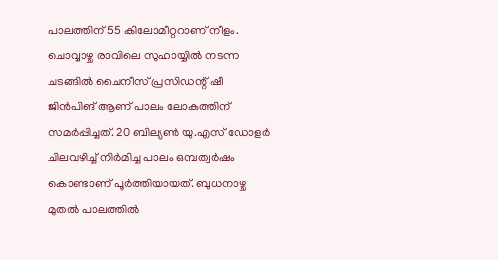പാലത്തിന് 55 കിലോമീറ്ററാണ് നീളം. ചൊവ്വാഴ്ച രാവിലെ സുഹായ്യിൽ നടന്ന ചടങ്ങിൽ ചൈനീസ് പ്രസിഡന്റ് ഷീ ജിൻപിങ് ആണ് പാലം ലോകത്തിന് സമർപ്പിച്ചത്. 20 ബില്യൺ യു.എസ് ഡോളർ ചിലവഴിച്ച് നിർമിച്ച പാലം ഒമ്പത്വർഷം കൊണ്ടാണ് പൂർത്തിയായത്. ബുധനാഴ്ച മുതൽ പാലത്തിൽ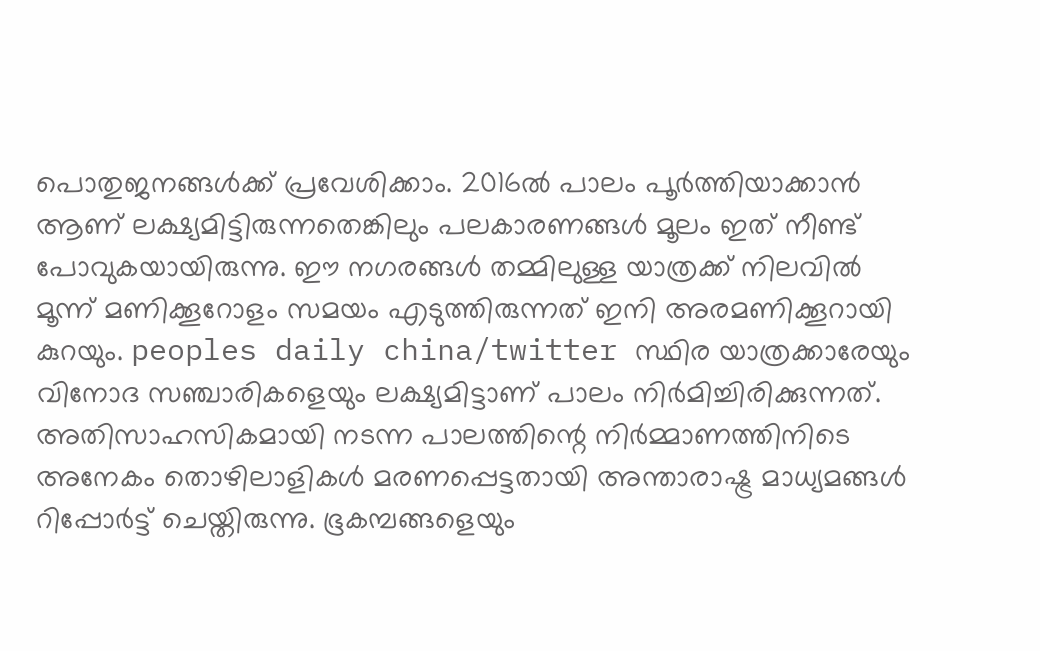പൊതുജനങ്ങൾക്ക് പ്രവേശിക്കാം. 2016ൽ പാലം പൂർത്തിയാക്കാൻ ആണ് ലക്ഷ്യമിട്ടിരുന്നതെങ്കിലും പലകാരണങ്ങൾ മൂലം ഇത് നീണ്ട് പോവുകയായിരുന്നു. ഈ നഗരങ്ങൾ തമ്മിലുള്ള യാത്രക്ക് നിലവിൽ മൂന്ന് മണിക്കൂറോളം സമയം എടുത്തിരുന്നത് ഇനി അരമണിക്കൂറായി കുറയും. peoples daily china/twitter സ്ഥിര യാത്രക്കാരേയും വിനോദ സഞ്ചാരികളെയും ലക്ഷ്യമിട്ടാണ് പാലം നിർമിച്ചിരിക്കുന്നത്. അതിസാഹസികമായി നടന്ന പാലത്തിന്റെ നിർമ്മാണത്തിനിടെ അനേകം തൊഴിലാളികൾ മരണപ്പെട്ടതായി അന്താരാഷ്ട്ര മാധ്യമങ്ങൾ റിപ്പോർട്ട് ചെയ്തിരുന്നു. ഭൂകമ്പങ്ങളെയും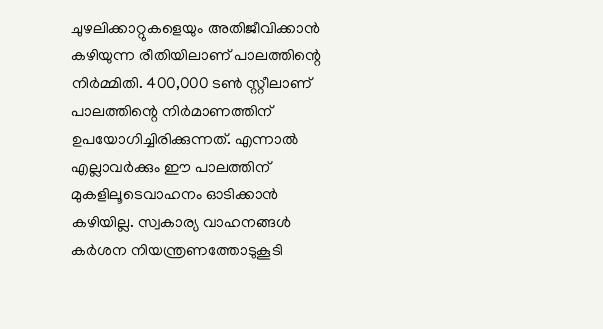ചുഴലിക്കാറ്റുകളെയും അതിജീവിക്കാൻ കഴിയുന്ന രീതിയിലാണ് പാലത്തിന്റെ നിർമ്മിതി. 400,000 ടൺ സ്റ്റീലാണ് പാലത്തിന്റെ നിർമാണത്തിന് ഉപയോഗിച്ചിരിക്കുന്നത്. എന്നാൽ എല്ലാവർക്കും ഈ പാലത്തിന് മുകളിലൂടെവാഹനം ഓടിക്കാൻ കഴിയില്ല. സ്വകാര്യ വാഹനങ്ങൾ കർശന നിയന്ത്രണത്തോടുകൂടി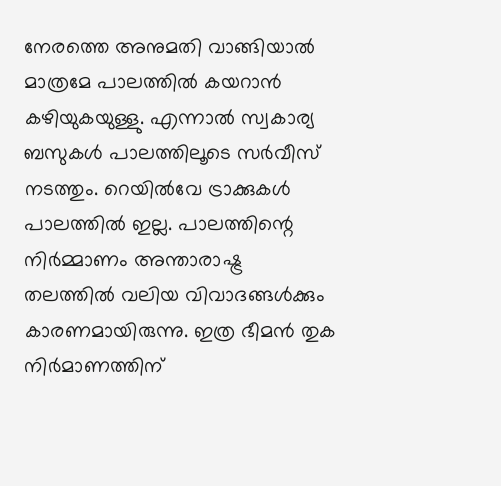നേരത്തെ അനുമതി വാങ്ങിയാൽ മാത്രമേ പാലത്തിൽ കയറാൻ കഴിയുകയുള്ളു. എന്നാൽ സ്വകാര്യ ബസുകൾ പാലത്തിലൂടെ സർവീസ് നടത്തും. റെയിൽവേ ട്രാക്കുകൾ പാലത്തിൽ ഇല്ല. പാലത്തിന്റെ നിർമ്മാണം അന്താരാഷ്ട്ര തലത്തിൽ വലിയ വിവാദങ്ങൾക്കും കാരണമായിരുന്നു. ഇത്ര ഭീമൻ തുക നിർമാണത്തിന്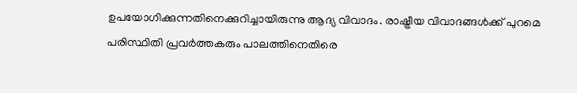ഉപയോഗിക്കുന്നതിനെക്കുറിച്ചായിരുന്നു ആദ്യ വിവാദം. രാഷ്ട്രീയ വിവാദങ്ങൾക്ക് പുറമെ പരിസ്ഥിതി പ്രവർത്തകരും പാലത്തിനെതിരെ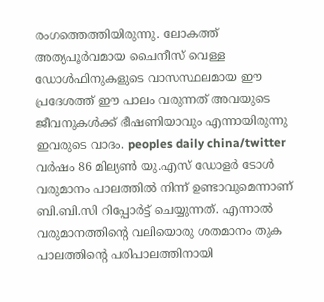രംഗത്തെത്തിയിരുന്നു. ലോകത്ത് അത്യപൂർവമായ ചൈനീസ് വെള്ള ഡോൾഫിനുകളുടെ വാസസ്ഥലമായ ഈ പ്രദേശത്ത് ഈ പാലം വരുന്നത് അവയുടെ ജീവനുകൾക്ക് ഭീഷണിയാവും എന്നായിരുന്നു ഇവരുടെ വാദം. peoples daily china/twitter വർഷം 86 മില്യൺ യു.എസ് ഡോളർ ടോൾ വരുമാനം പാലത്തിൽ നിന്ന് ഉണ്ടാവുമെന്നാണ് ബി.ബി.സി റിപ്പോർട്ട് ചെയ്യുന്നത്. എന്നാൽ വരുമാനത്തിന്റെ വലിയൊരു ശതമാനം തുക പാലത്തിന്റെ പരിപാലത്തിനായി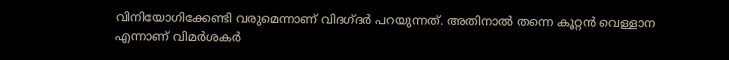വിനിയോഗിക്കേണ്ടി വരുമെന്നാണ് വിദഗ്ദർ പറയുന്നത്. അതിനാൽ തന്നെ കൂറ്റൻ വെള്ളാന എന്നാണ് വിമർശകർ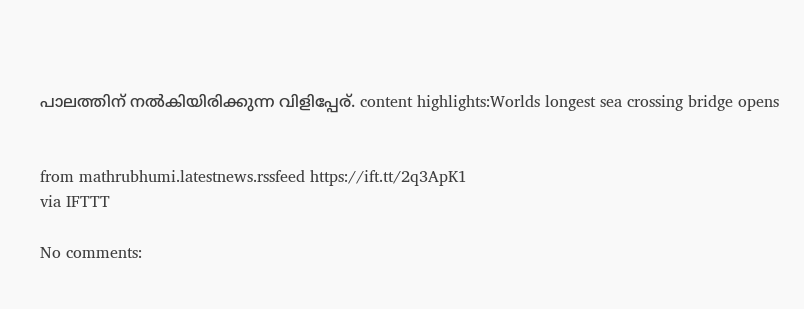പാലത്തിന് നൽകിയിരിക്കുന്ന വിളിപ്പേര്. content highlights:Worlds longest sea crossing bridge opens


from mathrubhumi.latestnews.rssfeed https://ift.tt/2q3ApK1
via IFTTT

No comments: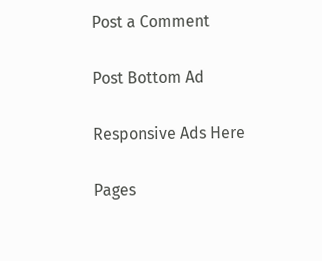Post a Comment

Post Bottom Ad

Responsive Ads Here

Pages